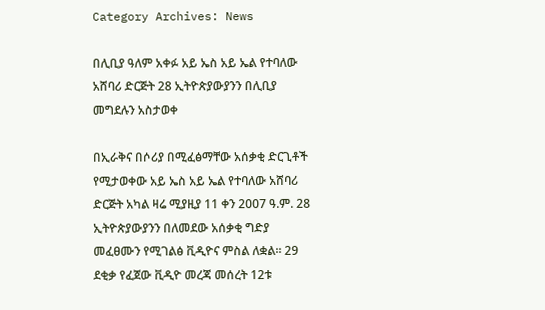Category Archives: News

በሊቢያ ዓለም አቀፉ አይ ኤስ አይ ኤል የተባለው አሸባሪ ድርጅት 28 ኢትዮጵያውያንን በሊቢያ መግደሉን አስታወቀ

በኢራቅና በሶሪያ በሚፈፅማቸው አሰቃቂ ድርጊቶች የሚታወቀው አይ ኤስ አይ ኤል የተባለው አሸባሪ ድርጅት አካል ዛሬ ሚያዚያ 11 ቀን 2007 ዓ.ም. 28 ኢትዮጵያውያንን በለመደው አሰቃቂ ግድያ መፈፀሙን የሚገልፅ ቪዲዮና ምስል ለቋል፡፡ 29 ደቂቃ የፈጀው ቪዲዮ መረጃ መሰረት 12ቱ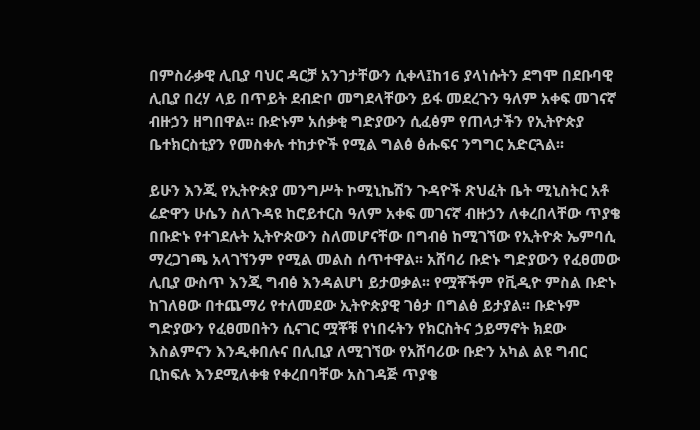በምስራቃዊ ሊቢያ ባህር ዳርቻ አንገታቸውን ሲቀላ፤ከ16 ያላነሱትን ደግሞ በደቡባዊ ሊቢያ በረሃ ላይ በጥይት ደብድቦ መግደላቸውን ይፋ መደረጉን ዓለም አቀፍ መገናኛ ብዙኃን ዘግበዋል፡፡ ቡድኑም አሰቃቂ ግድያውን ሲፈፅም የጠላታችን የኢትዮጵያ ቤተክርስቲያን የመስቀሉ ተከታዮች የሚል ግልፅ ፅሑፍና ንግግር አድርጓል፡፡

ይሁን እንጂ የኢትዮጵያ መንግሥት ኮሚኒኬሽን ጉዳዮች ጽህፈት ቤት ሚኒስትር አቶ ሬድዋን ሁሴን ስለጉዳዩ ከሮይተርስ ዓለም አቀፍ መገናኛ ብዙኃን ለቀረበላቸው ጥያቄ በቡድኑ የተገደሉት ኢትዮጵውን ስለመሆናቸው በግብፅ ከሚገኘው የኢትዮጵ ኤምባሲ ማረጋገጫ አላገኘንም የሚል መልስ ሰጥተዋል፡፡ አሸባሪ ቡድኑ ግድያውን የፈፀመው ሊቢያ ውስጥ እንጂ ግብፅ እንዳልሆነ ይታወቃል፡፡ የሟቾችም የቪዲዮ ምስል ቡድኑ ከገለፀው በተጨማሪ የተለመደው ኢትዮጵያዊ ገፅታ በግልፅ ይታያል፡፡ ቡድኑም ግድያውን የፈፀመበትን ሲናገር ሟቾቹ የነበሩትን የክርስትና ኃይማኖት ክደው እስልምናን እንዲቀበሉና በሊቢያ ለሚገኘው የአሸባሪው ቡድን አካል ልዩ ግብር ቢከፍሉ እንደሚለቀቁ የቀረበባቸው አስገዳጅ ጥያቄ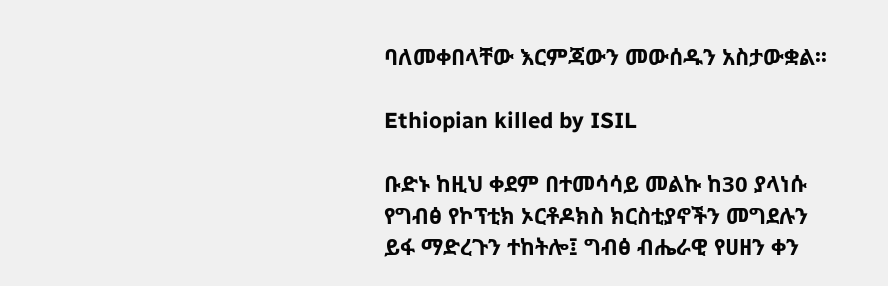ባለመቀበላቸው እርምጃውን መውሰዱን አስታውቋል፡፡

Ethiopian killed by ISIL

ቡድኑ ከዚህ ቀደም በተመሳሳይ መልኩ ከ30 ያላነሱ የግብፅ የኮፕቲክ ኦርቶዶክስ ክርስቲያኖችን መግደሉን ይፋ ማድረጉን ተከትሎ፤ ግብፅ ብሔራዊ የሀዘን ቀን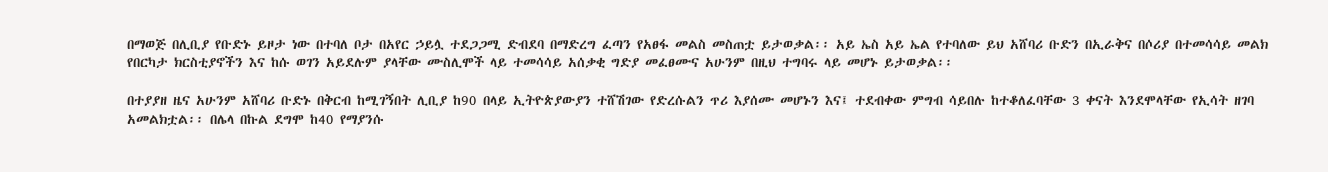በማወጅ በሊቢያ የቡድኑ ይዞታ ነው በተባለ ቦታ በአየር ኃይሏ ተደጋጋሚ ድብደባ በማድረግ ፈጣን የአፀፋ መልስ መስጠቷ ይታወቃል፡፡ አይ ኤስ አይ ኤል የተባለው ይህ አሸባሪ ቡድን በኢራቅና በሶሪያ በተመሳሳይ መልክ የበርካታ ክርስቲያኖችን እና ከሱ ወገን አይደሉም ያላቸው ሙስሊሞች ላይ ተመሳሳይ አሰቃቂ ግድያ መፈፀሙና አሁንም በዚህ ተግባሩ ላይ መሆኑ ይታወቃል፡፡

በተያያዘ ዜና አሁንም አሸባሪ ቡድኑ በቅርብ ከሚገኝበት ሊቢያ ከ90 በላይ ኢትዮጵያውያን ተሸሽገው የድረሱልን ጥሪ እያሰሙ መሆኑን እና፤ ተደብቀው ምግብ ሳይበሉ ከተቆለፈባቸው 3 ቀናት እንደሞላቸው የኢሳት ዘገባ አመልክቷል፡፡ በሌላ በኩል ደግሞ ከ40 የማያንሱ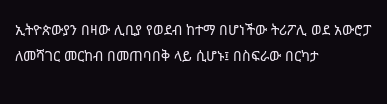ኢትዮጵውያን በዛው ሊቢያ የወደብ ከተማ በሆነችው ትሪፖሊ ወደ አውሮፓ ለመሻገር መርከብ በመጠባበቅ ላይ ሲሆኑ፤ በስፍራው በርካታ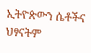ኢትዮጵውን ሴቶችና ህፃናትም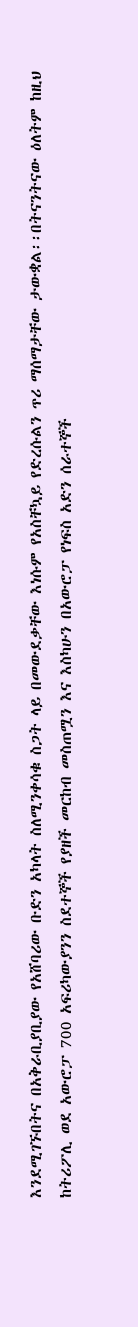እንደሚገኙበትና በአቅራቢያቢያው የአሸባሪው ቡድን አካላት ስለሚንቀሳቁ ስጋት ላይ በመውደቃቸው እነሱም የአስቸኳይ የድረሱልን ጥሪ ማሰማታቸው ታውቋል፡፡በትናንትናው ዕለትም ከዚህ ከትሪፖሊ ወደ አውሮፓ 700 አፍሪካውያንን ስደተኞች የያዘች መርከብ መስጠሟን እና እስካሁን በአውሮፓ የነፍስ አድን ሰራተኞች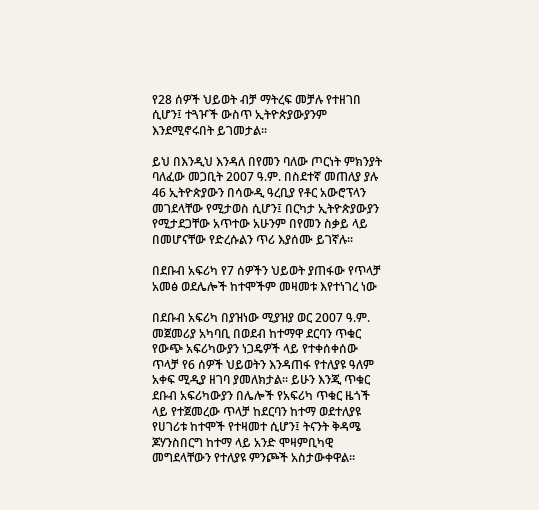የ28 ሰዎች ህይወት ብቻ ማትረፍ መቻሉ የተዘገበ ሲሆን፤ ተጓዦች ውስጥ ኢትዮጵያውያንም እንደሚኖሩበት ይገመታል፡፡

ይህ በእንዲህ እንዳለ በየመን ባለው ጦርነት ምክንያት ባለፈው መጋቢት 2007 ዓ.ም. በስደተኛ መጠለያ ያሉ 46 ኢትዮጵያውን በሳውዲ ዓረቢያ የቶር አውሮፕላን መገደላቸው የሚታወስ ሲሆን፤ በርካታ ኢትዮጵያውያን የሚታደጋቸው አጥተው አሁንም በየመን ስቃይ ላይ በመሆናቸው የድረሱልን ጥሪ እያሰሙ ይገኛሉ፡፡

በደቡብ አፍሪካ የ7 ሰዎችን ህይወት ያጠፋው የጥላቻ አመፅ ወደሌሎች ከተሞችም መዛመቱ እየተነገረ ነው

በደቡብ አፍሪካ በያዝነው ሚያዝያ ወር 2007 ዓ.ም. መጀመሪያ አካባቢ በወደብ ከተማዋ ደርባን ጥቁር የውጭ አፍሪካውያን ነጋዴዎች ላይ የተቀሰቀሰው ጥላቻ የ6 ሰዎች ህይወትን እንዳጠፋ የተለያዩ ዓለም አቀፍ ሚዲያ ዘገባ ያመለክታል፡፡ ይሁን እንጂ ጥቁር ደቡብ አፍሪካውያን በሌሎች የአፍሪካ ጥቁር ዜጎች ላይ የተጀመረው ጥላቻ ከደርባን ከተማ ወደተለያዩ የሀገሪቱ ከተሞች የተዛመተ ሲሆን፤ ትናንት ቅዳሜ ጆሃንስበርግ ከተማ ላይ አንድ ሞዛምቢካዊ መግደላቸውን የተለያዩ ምንጮች አስታውቀዋል፡፡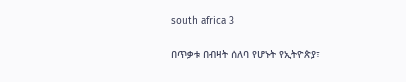south africa 3

በጥቃቱ በብዛት ሰለባ የሆኑት የኢትዮጵያ፣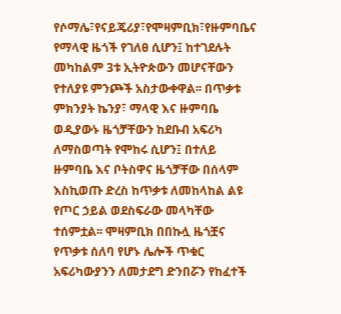የሶማሌ፣የናይጄሪያ፣የሞዛምቢክ፣የዙምባቤና የማላዊ ዜጎች የገለፀ ሲሆን፤ ከተገደሉት መካከልም 3ቱ ኢትዮጵውን መሆናቸውን የተለያዩ ምንጮች አስታውቀዋል፡፡ በጥቃቱ ምክንያት ኬንያ፣ ማላዊ እና ዙምባቤ ወዲያውኑ ዜጎቻቸውን ከደቡብ አፍሪካ ለማስወጣት የሞከሩ ሲሆን፤ በተለይ ዙምባቤ እና ቦትስዋና ዜጎቻቸው በሰላም እስኪወጡ ድረስ ከጥቃቱ ለመከላከል ልዩ የጦር ኃይል ወደስፍራው መላካቸው ተሰምቷል፡፡ ሞዛምቢክ በበኩሏ ዜጎቿና የጥቃቱ ሰለባ የሆኑ ሌሎች ጥቁር አፍሪካውያንን ለመታደግ ድንበሯን የከፈተች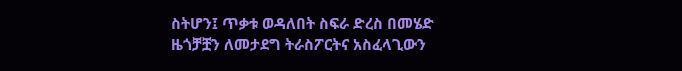ስትሆን፤ ጥቃቱ ወዳለበት ስፍራ ድረስ በመሄድ ዜጎቻቿን ለመታደግ ትራስፖርትና አስፈላጊውን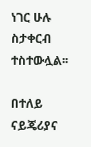ነገር ሁሉ ስታቀርብ ተስተውሏል፡፡

በተለይ ናይጄሪያና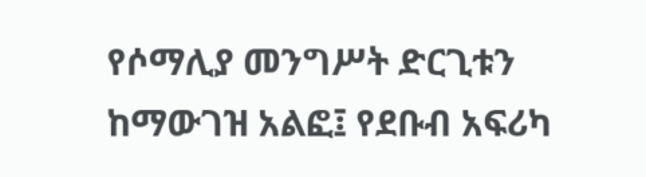የሶማሊያ መንግሥት ድርጊቱን ከማውገዝ አልፎ፤ የደቡብ አፍሪካ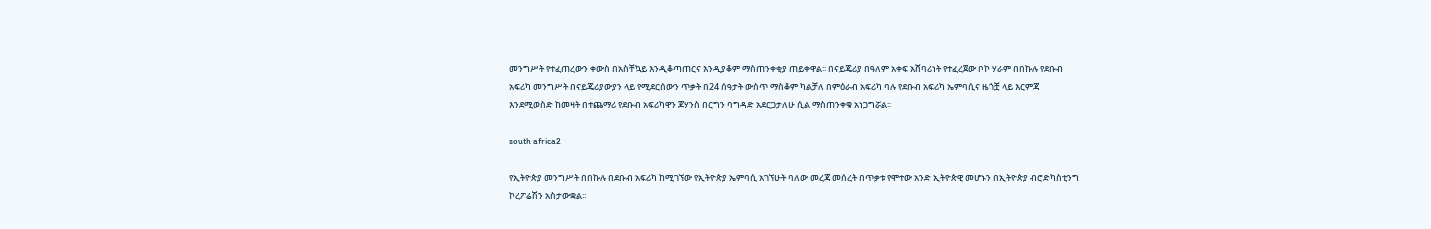መንግሥት የተፈጠረውን ቀውስ በአስቸኳይ እንዲቆጣጠርና እንዲያቆም ማስጠንቀቂያ ጠይቀዋል፡፡ በናይጄሪያ በዓለም አቀፍ አሸባሪነት የተፈረጀው ቦኮ ሃራም በበኩሉ የደቡብ አፍሪካ መንግሥት በናይጄሪያውያን ላይ የሚደርሰውን ጥቃት በ24 ሰዓታት ውስጥ ማስቆም ካልቻለ በምዕራብ አፍሪካ ባሉ የደቡብ አፍሪካ ኤምባሲና ዜጎቿ ላይ እርምጃ እንደሚወስድ ከመዛት በተጨማሪ የደቡብ አፍሪካዋን ጆሃንስ በርግን ባግዳድ አደርጋታለሁ ሲል ማስጠንቀቁ አነጋግሯል፡፡

south africa2

የኢትዮጵያ መንግሥት በበኩሉ በደቡብ አፍሪካ ከሚገኘው የኢትዮጵያ ኤምባሲ አገኘሁት ባለው መረጃ መሰረት በጥቃቱ የሞተው አንድ ኢትዮጵዊ መሆኑን በኢትዮጵያ ብሮድካስቲንግ ኮረፖሬሽን አስታውቋል፡፡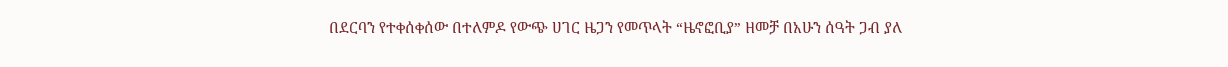በደርባን የተቀሰቀሰው በተለምዶ የውጭ ሀገር ዜጋን የመጥላት “ዜኖፎቢያ” ዘመቻ በአሁን ሰዓት ጋብ ያለ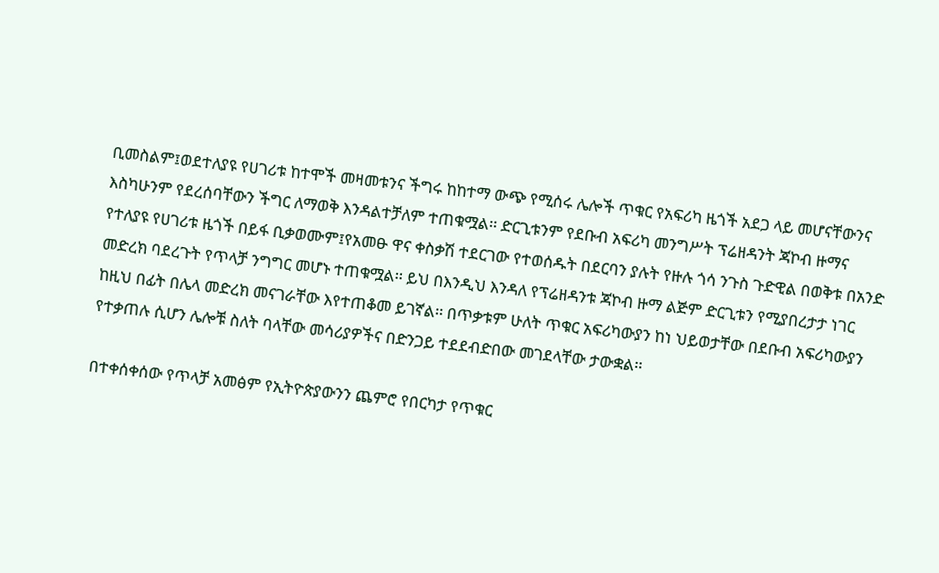ቢመስልም፤ወደተለያዩ የሀገሪቱ ከተሞች መዛመቱንና ችግሩ ከከተማ ውጭ የሚሰሩ ሌሎች ጥቁር የአፍሪካ ዜጎች አደጋ ላይ መሆናቸውንና እስካሁንም የደረሰባቸውን ችግር ለማወቅ እንዳልተቻለም ተጠቁሟል፡፡ ድርጊቱንም የደቡብ አፍሪካ መንግሥት ፕሬዘዳንት ጃኮብ ዙማና የተለያዩ የሀገሪቱ ዜጎች በይፋ ቢቃወሙም፤የአመፁ ዋና ቀስቃሽ ተደርገው የተወሰዱት በደርባን ያሉት የዙሉ ጎሳ ንጉስ ጉድዊል በወቅቱ በአንድ መድረክ ባደረጉት የጥላቻ ንግግር መሆኑ ተጠቁሟል፡፡ ይህ በእንዲህ እንዳለ የፕሬዘዳንቱ ጃኮብ ዙማ ልጅም ድርጊቱን የሚያበረታታ ነገር ከዚህ በፊት በሌላ መድረክ መናገራቸው እየተጠቆመ ይገኛል፡፡ በጥቃቱም ሁለት ጥቁር አፍሪካውያን ከነ ህይወታቸው በደቡብ አፍሪካውያን የተቃጠሉ ሲሆን ሌሎቹ ስለት ባላቸው መሳሪያዎችና በድንጋይ ተደደብድበው መገደላቸው ታውቋል፡፡

በተቀሰቀሰው የጥላቻ አመፅም የኢትዮጵያውንን ጨምሮ የበርካታ የጥቁር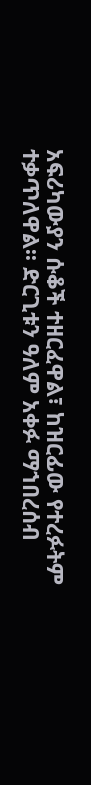አፍሪካውያን ሱቆች ተዘርፈዋል፣ ከዝርፊው የተረፉትም ተቃጥለዋል፡፡ ድርጊቱን ዓለም አቀፉ ማኀበረሰብ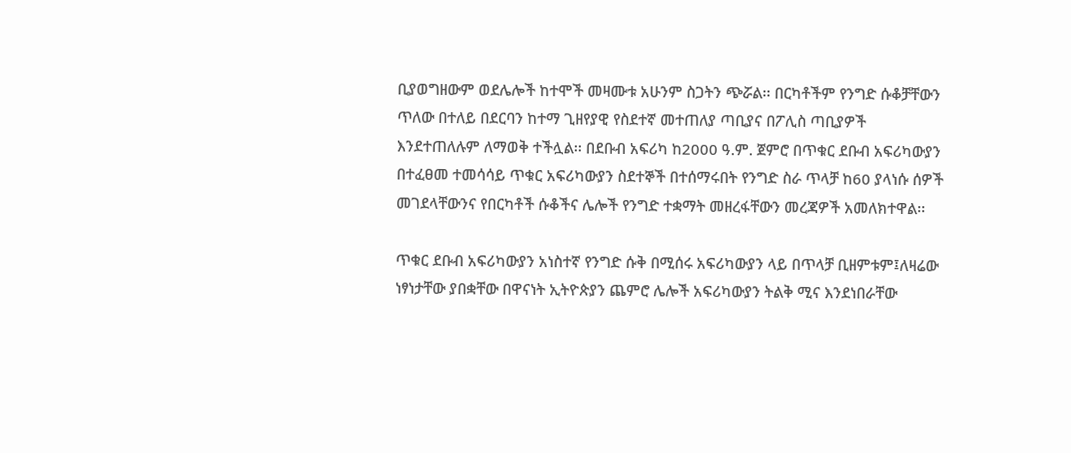ቢያወግዘውም ወደሌሎች ከተሞች መዛሙቱ አሁንም ስጋትን ጭሯል፡፡ በርካቶችም የንግድ ሱቆቻቸውን ጥለው በተለይ በደርባን ከተማ ጊዘየያዊ የስደተኛ መተጠለያ ጣቢያና በፖሊስ ጣቢያዎች እንደተጠለሉም ለማወቅ ተችሏል፡፡ በደቡብ አፍሪካ ከ2000 ዓ.ም. ጀምሮ በጥቁር ደቡብ አፍሪካውያን በተፈፀመ ተመሳሳይ ጥቁር አፍሪካውያን ስደተኞች በተሰማሩበት የንግድ ስራ ጥላቻ ከ60 ያላነሱ ሰዎች መገደላቸውንና የበርካቶች ሱቆችና ሌሎች የንግድ ተቋማት መዘረፋቸውን መረጃዎች አመለክተዋል፡፡

ጥቁር ደቡብ አፍሪካውያን አነስተኛ የንግድ ሱቅ በሚሰሩ አፍሪካውያን ላይ በጥላቻ ቢዘምቱም፤ለዛሬው ነፃነታቸው ያበቋቸው በዋናነት ኢትዮጵያን ጨምሮ ሌሎች አፍሪካውያን ትልቅ ሚና እንደነበራቸው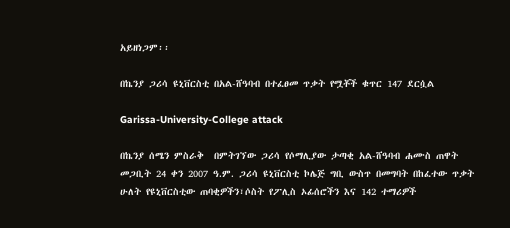አይዘነጋም፡፡

በኬንያ ጋሪሳ ዩኒቨርስቲ በአል-ሸዓባብ በተፈፀመ ጥቃት የሟቾች ቁጥር 147 ደርሷል

Garissa-University-College attack

በኬንያ ሰሜን ምስራቅ  በምትገኘው ጋሪሳ የሶማሊያው ታጣቂ አል-ሸዓባብ ሐሙስ ጠዋት መጋቢት 24 ቀን 2007 ዓ.ም. ጋሪሳ ዩኒቨርስቲ ኮሌጅ ግቢ ውስጥ በመግባት በከፈተው ጥቃት ሁለት የዩኒቨርስቲው ጠባቂዎችን፣ሶስት የፖሊስ ኦፊሰሮችን እና 142 ተማሪዎች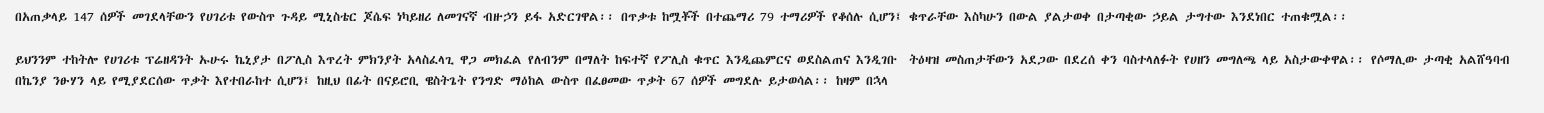በአጠቃላይ 147 ሰዎች መገደላቸውን የሀገሪቱ የውስጥ ጉዳይ ሚኒስቴር ጆሴፍ ነካይዘሪ ለመገናኛ ብዙኃን ይፋ አድርገዋል፡፡ በጥቃቱ ከሟቾች በተጨማሪ 79 ተማሪዎች የቆሰሉ ሲሆን፤ ቁጥራቸው እስካሁን በውል ያልታወቀ በታጣቂው ኃይል ታግተው እንደነበር ተጠቁሟል፡፡

ይህንንም ተከትሎ የሀገሪቱ ፕሬዘዳንት ኡሁሩ ኬኒያታ በፖሊስ እጥረት ምክንያት አላስፈላጊ ዋጋ መክፈል የለብንም በማለት ከፍተኛ የፖሊስ ቁጥር እንዲጨምርና ወደስልጠና እንዲገቡ  ትዕዛዝ መስጠታቸውን አደጋው በደረሰ ቀን ባስተላለፉት የሀዘን መግለጫ ላይ አስታውቀዋል፡፡ የሶማሊው ታጣቂ አልሸዓባብ በኬንያ ንፁሃን ላይ የሚያደርሰው ጥቃት እየተበራከተ ሲሆን፤ ከዚህ በፊት በናይሮቢ ዌስትጌት የንግድ ማዕከል ውስጥ በፈፀመው ጥቃት 67 ሰዎች መግደሉ ይታወሳል፡፡ ከዛም በኋላ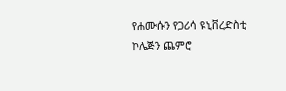የሐሙሱን የጋሪሳ ዩኒቨረድስቲ ኮሌጅን ጨምሮ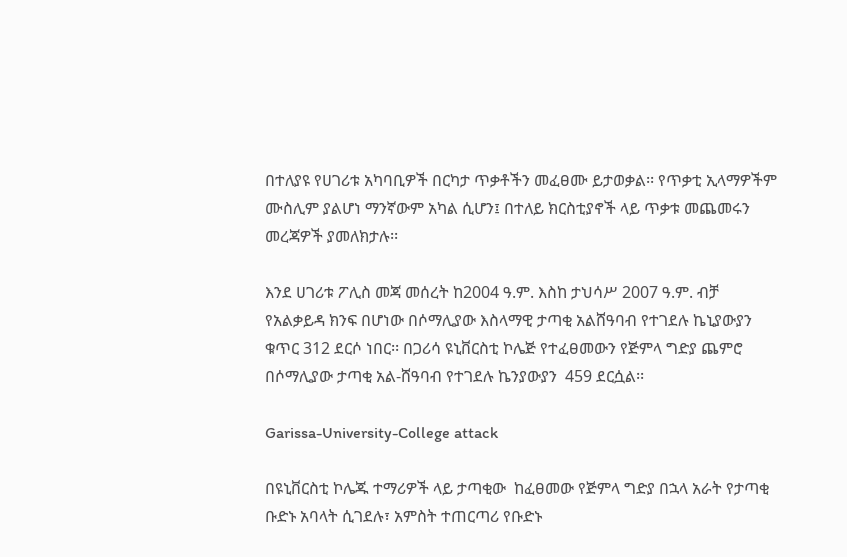በተለያዩ የሀገሪቱ አካባቢዎች በርካታ ጥቃቶችን መፈፀሙ ይታወቃል፡፡ የጥቃቲ ኢላማዎችም ሙስሊም ያልሆነ ማንኛውም አካል ሲሆን፤ በተለይ ክርስቲያኖች ላይ ጥቃቱ መጨመሩን መረጃዎች ያመለክታሉ፡፡

እንደ ሀገሪቱ ፖሊስ መጃ መሰረት ከ2004 ዓ.ም. እስከ ታህሳሥ 2007 ዓ.ም. ብቻ የአልቃይዳ ክንፍ በሆነው በሶማሊያው እስላማዊ ታጣቂ አልሸዓባብ የተገደሉ ኬኒያውያን ቁጥር 312 ደርሶ ነበር፡፡ በጋሪሳ ዩኒቨርስቲ ኮሌጅ የተፈፀመውን የጅምላ ግድያ ጨምሮ በሶማሊያው ታጣቂ አል-ሸዓባብ የተገደሉ ኬንያውያን  459 ደርሷል፡፡

Garissa-University-College attack

በዩኒቨርስቲ ኮሌጁ ተማሪዎች ላይ ታጣቂው  ከፈፀመው የጅምላ ግድያ በኋላ አራት የታጣቂ ቡድኑ አባላት ሲገደሉ፣ አምስት ተጠርጣሪ የቡድኑ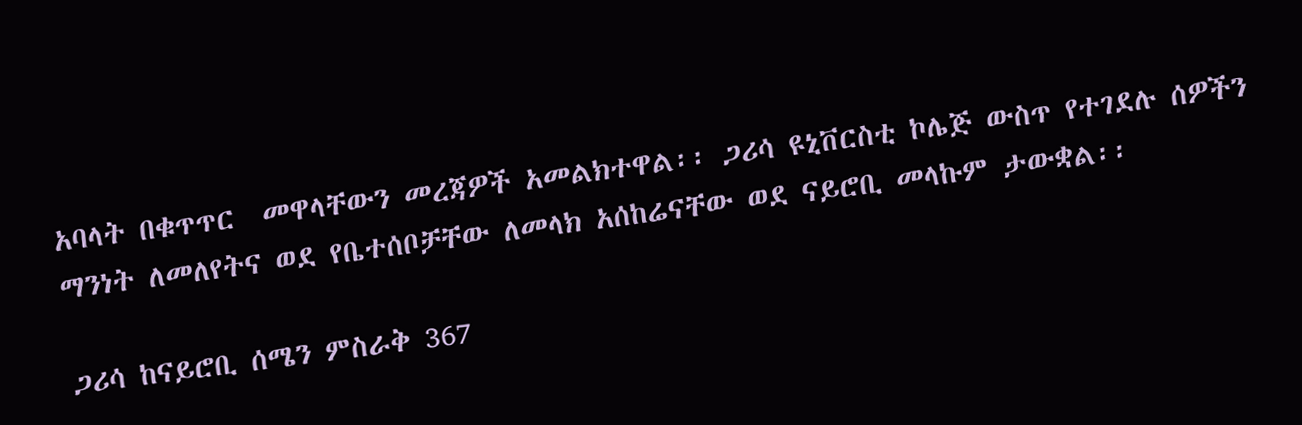አባላት በቁጥጥር  መዋላቸውን መረጃዎች አመልክተዋል፡፡ ጋሪሳ ዩኒቨርስቲ ኮሌጅ ውስጥ የተገደሉ ሰዎችን ማንነት ለመለየትና ወደ የቤተሰቦቻቸው ለመላክ አሰከሬናቸው ወደ ናይሮቢ መላኩም ታውቋል፡፡

ጋሪሳ ከናይሮቢ ሰሜን ምስራቅ 367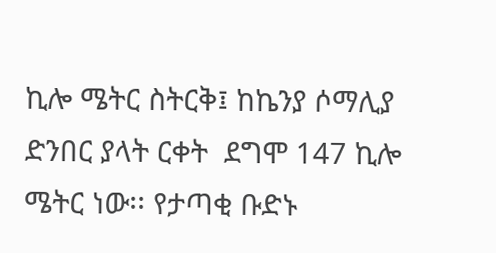ኪሎ ሜትር ስትርቅ፤ ከኬንያ ሶማሊያ ድንበር ያላት ርቀት  ደግሞ 147 ኪሎ ሜትር ነው፡፡ የታጣቂ ቡድኑ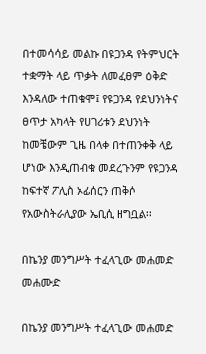በተመሳሳይ መልኩ በዩጋንዳ የትምህርት ተቋማት ላይ ጥቃት ለመፈፀም ዕቅድ እንዳለው ተጠቁሞ፤ የዩጋንዳ የደህንነትና ፀጥታ አካላት የሀገሪቱን ደህንነት ከመቼውም ጊዜ በላቀ በተጠንቀቅ ላይ ሆነው እንዲጠብቁ መደረጉንም የዩጋንዳ ከፍተኛ ፖሊስ ኦፊሰርን ጠቅሶ የአውስትራሊያው ኤቢሲ ዘግቧል፡፡

በኬንያ መንግሥት ተፈላጊው መሐመድ መሐሙድ

በኬንያ መንግሥት ተፈላጊው መሐመድ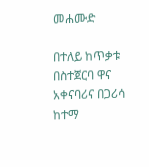መሐሙድ

በተለይ ከጥቃቱ በስተጀርባ ዋና አቀናባሪና በጋሪሳ ከተማ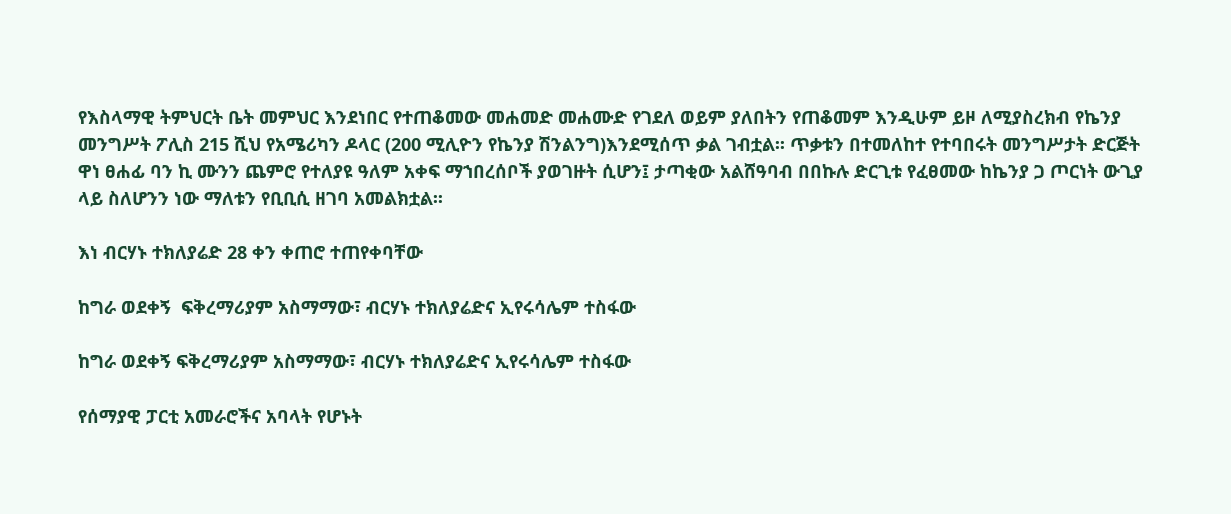የእስላማዊ ትምህርት ቤት መምህር እንደነበር የተጠቆመው መሐመድ መሐሙድ የገደለ ወይም ያለበትን የጠቆመም እንዲሁም ይዞ ለሚያስረክብ የኬንያ መንግሥት ፖሊስ 215 ሺህ የአሜሪካን ዶላር (200 ሚሊዮን የኬንያ ሽንልንግ)እንደሚሰጥ ቃል ገብቷል፡፡ ጥቃቱን በተመለከተ የተባበሩት መንግሥታት ድርጅት ዋነ ፀሐፊ ባን ኪ ሙንን ጨምሮ የተለያዩ ዓለም አቀፍ ማኀበረሰቦች ያወገዙት ሲሆን፤ ታጣቂው አልሸዓባብ በበኩሉ ድርጊቱ የፈፀመው ከኬንያ ጋ ጦርነት ውጊያ ላይ ስለሆንን ነው ማለቱን የቢቢሲ ዘገባ አመልክቷል፡፡

እነ ብርሃኑ ተክለያሬድ 28 ቀን ቀጠሮ ተጠየቀባቸው

ከግራ ወደቀኝ  ፍቅረማሪያም አስማማው፣ ብርሃኑ ተክለያሬድና ኢየሩሳሌም ተስፋው

ከግራ ወደቀኝ ፍቅረማሪያም አስማማው፣ ብርሃኑ ተክለያሬድና ኢየሩሳሌም ተስፋው

የሰማያዊ ፓርቲ አመራሮችና አባላት የሆኑት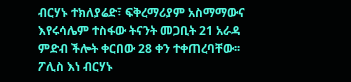ብርሃኑ ተክለያሬድ፣ ፍቅረማሪያም አስማማውና እየሩሳሌም ተስፋው ትናንት መጋቢት 21 አራዳ ምድብ ችሎት ቀርበው 28 ቀን ተቀጠረባቸው፡፡ ፖሊስ እነ ብርሃኑ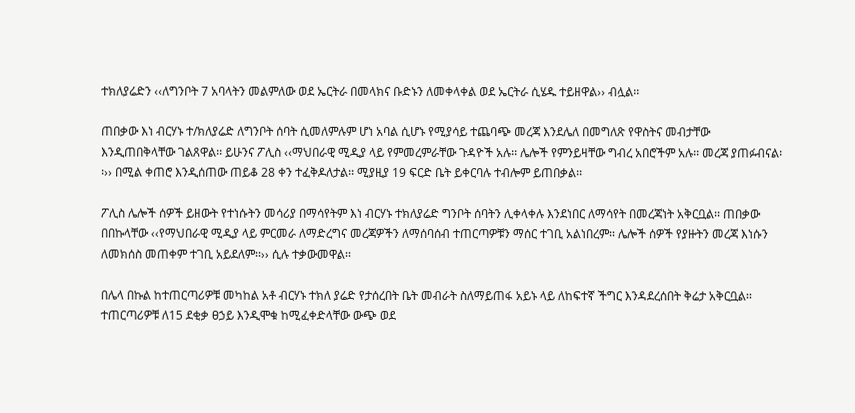ተክለያሬድን ‹‹ለግንቦት 7 አባላትን መልምለው ወደ ኤርትራ በመላክና ቡድኑን ለመቀላቀል ወደ ኤርትራ ሲሄዱ ተይዘዋል›› ብሏል፡፡

ጠበቃው እነ ብርሃኑ ተ/ክለያሬድ ለግንቦት ሰባት ሲመለምሉም ሆነ አባል ሲሆኑ የሚያሳይ ተጨባጭ መረጃ እንደሌለ በመግለጽ የዋስትና መብታቸው እንዲጠበቅላቸው ገልጸዋል፡፡ ይሁንና ፖሊስ ‹‹ማህበራዊ ሚዲያ ላይ የምመረምራቸው ጉዳዮች አሉ፡፡ ሌሎች የምንይዛቸው ግብረ አበሮችም አሉ፡፡ መረጃ ያጠፉብናል፡፡›› በሚል ቀጠሮ እንዲሰጠው ጠይቆ 28 ቀን ተፈቅዶለታል፡፡ ሚያዚያ 19 ፍርድ ቤት ይቀርባሉ ተብሎም ይጠበቃል፡፡

ፖሊስ ሌሎች ሰዎች ይዘውት የተነሱትን መሳሪያ በማሳየትም እነ ብርሃኑ ተክለያሬድ ግንቦት ሰባትን ሊቀላቀሉ እንደነበር ለማሳየት በመረጃነት አቅርቧል፡፡ ጠበቃው በበኩላቸው ‹‹የማህበራዊ ሚዲያ ላይ ምርመራ ለማድረግና መረጃዎችን ለማሰባሰብ ተጠርጣዎቹን ማሰር ተገቢ አልነበረም፡፡ ሌሎች ሰዎች የያዙትን መረጃ እነሱን ለመክሰስ መጠቀም ተገቢ አይደለም፡፡›› ሲሉ ተቃውመዋል፡፡

በሌላ በኩል ከተጠርጣሪዎቹ መካከል አቶ ብርሃኑ ተክለ ያሬድ የታሰረበት ቤት መብራት ስለማይጠፋ አይኑ ላይ ለከፍተኛ ችግር እንዳደረሰበት ቅሬታ አቅርቧል፡፡ ተጠርጣሪዎቹ ለ15 ደቂቃ ፀኃይ እንዲሞቁ ከሚፈቀድላቸው ውጭ ወደ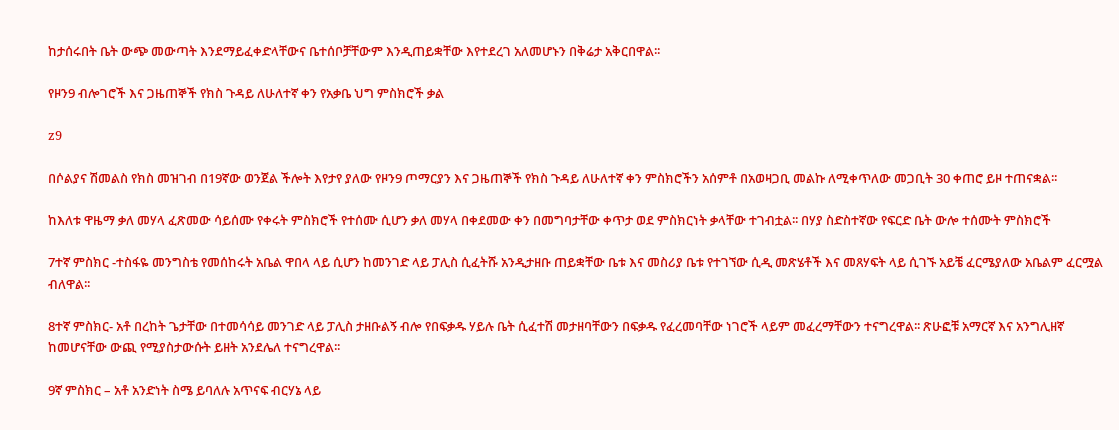ከታሰሩበት ቤት ውጭ መውጣት እንደማይፈቀድላቸውና ቤተሰቦቻቸውም እንዲጠይቋቸው እየተደረገ አለመሆኑን በቅሬታ አቅርበዋል፡፡

የዞን9 ብሎገሮች እና ጋዜጠኞች የክስ ጉዳይ ለሁለተኛ ቀን የአቃቤ ህግ ምስክሮች ቃል

z9

በሶልያና ሽመልስ የክስ መዝገብ በ19ኛው ወንጀል ችሎት እየታየ ያለው የዞን9 ጦማርያን እና ጋዜጠኞች የክስ ጉዳይ ለሁለተኛ ቀን ምስክሮችን አሰምቶ በአወዛጋቢ መልኩ ለሚቀጥለው መጋቢት 30 ቀጠሮ ይዞ ተጠናቋል፡፡

ከእለቱ ዋዜማ ቃለ መሃላ ፈጽመው ሳይሰሙ የቀሩት ምስክሮች የተሰሙ ሲሆን ቃለ መሃላ በቀደመው ቀን በመግባታቸው ቀጥታ ወደ ምስክርነት ቃላቸው ተገብቷል፡፡ በሃያ ስድስተኛው የፍርድ ቤት ውሎ ተሰሙት ምስክሮች

7ተኛ ምስክር -ተስፋዬ መንግስቴ የመሰከሩት አቤል ዋበላ ላይ ሲሆን ከመንገድ ላይ ፓሊስ ሲፈትሹ አንዲታዘቡ ጠይቋቸው ቤቱ እና መስሪያ ቤቱ የተገኘው ሲዲ መጽሄቶች እና መጸሃፍት ላይ ሲገኙ አይቼ ፈርሜያለው አቤልም ፈርሟል ብለዋል፡፡

8ተኛ ምስክር- አቶ በረከት ጌታቸው በተመሳሳይ መንገድ ላይ ፓሊስ ታዘቡልኝ ብሎ የበፍቃዱ ሃይሉ ቤት ሲፈተሽ መታዘባቸውን በፍቃዱ የፈረመባቸው ነገሮች ላይም መፈረማቸውን ተናግረዋል፡፡ ጽሁፎቹ አማርኛ እና አንግሊዘኛ ከመሆናቸው ውጪ የሚያስታውሱት ይዘት አንደሌለ ተናግረዋል፡፡

9ኛ ምስክር – አቶ አንድነት ስሜ ይባለሉ አጥናፍ ብርሃኔ ላይ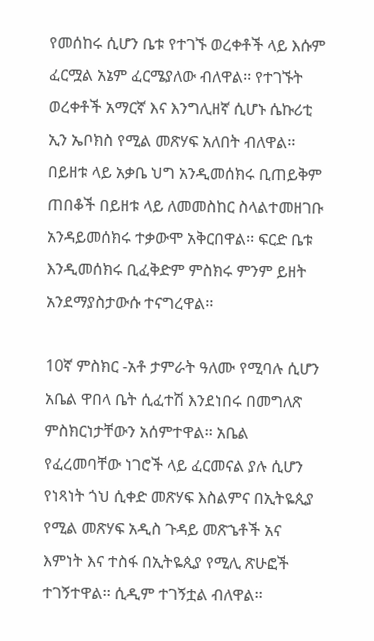የመሰከሩ ሲሆን ቤቱ የተገኙ ወረቀቶች ላይ እሱም ፈርሟል አኔም ፈርሜያለው ብለዋል፡፡ የተገኙት ወረቀቶች አማርኛ እና እንግሊዘኛ ሲሆኑ ሴኩሪቲ ኢን ኤቦክስ የሚል መጽሃፍ አለበት ብለዋል፡፡ በይዘቱ ላይ አቃቤ ህግ አንዲመሰክሩ ቢጠይቅም ጠበቆች በይዘቱ ላይ ለመመስከር ስላልተመዘገቡ አንዳይመሰክሩ ተቃውሞ አቅርበዋል፡፡ ፍርድ ቤቱ እንዲመሰክሩ ቢፈቅድም ምስክሩ ምንም ይዘት አንደማያስታውሱ ተናግረዋል፡፡

10ኛ ምስክር -አቶ ታምራት ዓለሙ የሚባሉ ሲሆን አቤል ዋበላ ቤት ሲፈተሽ እንደነበሩ በመግለጽ ምስክርነታቸውን አሰምተዋል፡፡ አቤል የፈረመባቸው ነገሮች ላይ ፈርመናል ያሉ ሲሆን የነጻነት ጎህ ሲቀድ መጽሃፍ እስልምና በኢትዬጲያ የሚል መጽሃፍ አዲስ ጉዳይ መጽኄቶች አና እምነት እና ተስፋ በኢትዬጲያ የሚሊ ጽሁፎች ተገኝተዋል፡፡ ሲዲም ተገኝቷል ብለዋል፡፡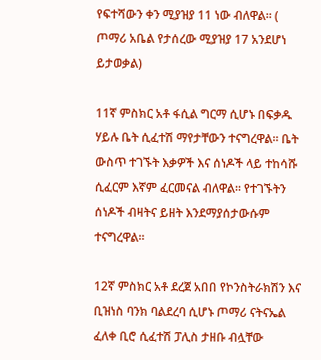የፍተሻውን ቀን ሚያዝያ 11 ነው ብለዋል፡፡ ( ጦማሪ አቤል የታሰረው ሚያዝያ 17 አንደሆነ ይታወቃል)

11ኛ ምስክር አቶ ፋሲል ግርማ ሲሆኑ በፍቃዱ ሃይሉ ቤት ሲፈተሽ ማየታቸውን ተናግረዋል፡፡ ቤት ውስጥ ተገኙት እቃዎች እና ሰነዶች ላይ ተከሳሹ ሲፈርም እኛም ፈርመናል ብለዋል፡፡ የተገኙትን ሰነዶች ብዛትና ይዘት እንደማያሰታውሱም ተናግረዋል፡፡

12ኛ ምስክር አቶ ደረጀ አበበ የኮንስትራክሽን እና ቢዝነስ ባንክ ባልደረባ ሲሆኑ ጦማሪ ናትናኤል ፈለቀ ቢሮ ሲፈተሽ ፓሊስ ታዘቡ ብሏቸው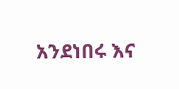አንደነበሩ እና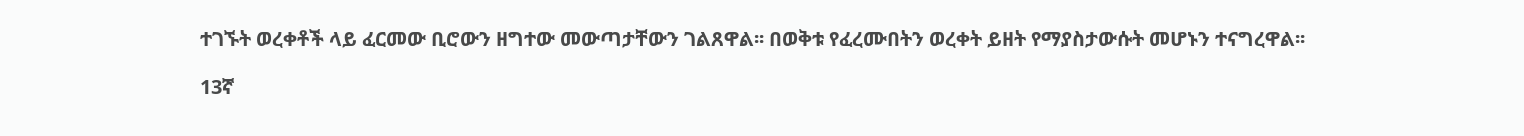ተገኙት ወረቀቶች ላይ ፈርመው ቢሮውን ዘግተው መውጣታቸውን ገልጸዋል፡፡ በወቅቱ የፈረሙበትን ወረቀት ይዘት የማያስታውሱት መሆኑን ተናግረዋል፡፡

13ኛ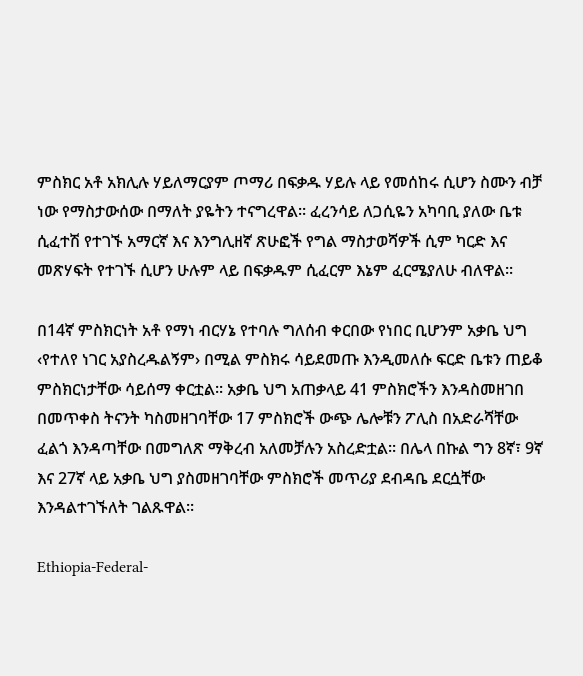ምስክር አቶ አክሊሉ ሃይለማርያም ጦማሪ በፍቃዱ ሃይሉ ላይ የመሰከሩ ሲሆን ስሙን ብቻ ነው የማስታውሰው በማለት ያዬትን ተናግረዋል፡፡ ፈረንሳይ ለጋሲዬን አካባቢ ያለው ቤቱ ሲፈተሽ የተገኙ አማርኛ እና እንግሊዘኛ ጽሁፎች የግል ማስታወሻዎች ሲም ካርድ እና መጽሃፍት የተገኙ ሲሆን ሁሉም ላይ በፍቃዱም ሲፈርም እኔም ፈርሜያለሁ ብለዋል፡፡

በ14ኛ ምስክርነት አቶ የማነ ብርሃኔ የተባሉ ግለሰብ ቀርበው የነበር ቢሆንም አቃቤ ህግ ‹የተለየ ነገር አያስረዱልኝም› በሚል ምስክሩ ሳይደመጡ እንዲመለሱ ፍርድ ቤቱን ጠይቆ ምስክርነታቸው ሳይሰማ ቀርቷል፡፡ አቃቤ ህግ አጠቃላይ 41 ምስክሮችን እንዳስመዘገበ በመጥቀስ ትናንት ካስመዘገባቸው 17 ምስክሮች ውጭ ሌሎቹን ፖሊስ በአድራሻቸው ፈልጎ እንዳጣቸው በመግለጽ ማቅረብ አለመቻሉን አስረድቷል፡፡ በሌላ በኩል ግን 8ኛ፣ 9ኛ እና 27ኛ ላይ አቃቤ ህግ ያስመዘገባቸው ምስክሮች መጥሪያ ደብዳቤ ደርሷቸው እንዳልተገኙለት ገልጹዋል፡፡

Ethiopia-Federal-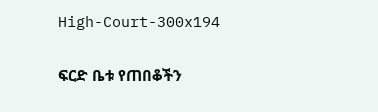High-Court-300x194

ፍርድ ቤቱ የጠበቆችን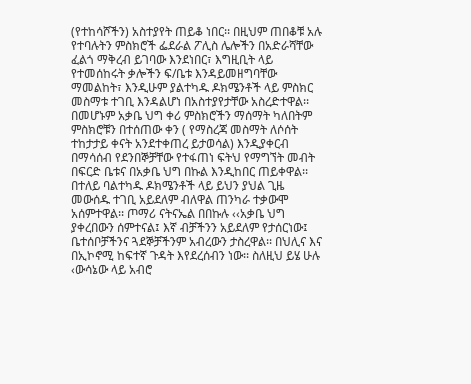(የተከሳሾችን) አስተያየት ጠይቆ ነበር፡፡ በዚህም ጠበቆቹ አሉ የተባሉትን ምስክሮች ፌደራል ፖሊስ ሌሎችን በአድራሻቸው ፈልጎ ማቅረብ ይገባው እንደነበር፣ እግዚቢት ላይ የተመሰከሩት ቃሎችን ፍ/ቤቱ እንዳይመዘግባቸው ማመልከት፣ እንዲሁም ያልተካዱ ዶክሜንቶች ላይ ምስክር መስማቱ ተገቢ እንዳልሆነ በአስተያየታቸው አስረድተዋል፡፡ በመሆኑም አቃቤ ህግ ቀሪ ምስክሮችን ማሰማት ካለበትም ምስክሮቹን በተሰጠው ቀን ( የማስረጃ መስማት ለሶሰት ተከታታይ ቀናት አንደተቀጠረ ይታወሳል) እንዲያቀርብ በማሳሰብ የደንበኞቻቸው የተፋጠነ ፍትህ የማግኘት መብት በፍርድ ቤቱና በአቃቤ ህግ በኩል እንዲከበር ጠይቀዋል፡፡ በተለይ ባልተካዱ ዶክሜንቶች ላይ ይህን ያህል ጊዜ መውሰዱ ተገቢ አይደለም ብለዋል ጠንካራ ተቃውሞ አሰምተዋል፡፡ ጦማሪ ናትናኤል በበኩሉ ‹‹አቃቤ ህግ ያቀረበውን ሰምተናል፤ እኛ ብቻችንን አይደለም የታሰርነው፤ ቤተሰቦቻችንና ጓደኞቻችንም አብረውን ታስረዋል፡፡ በህሊና እና በኢኮኖሚ ከፍተኛ ጉዳት እየደረሰብን ነው፡፡ ስለዚህ ይሄ ሁሉ ‹ውሳኔው ላይ አብሮ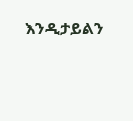እንዲታይልን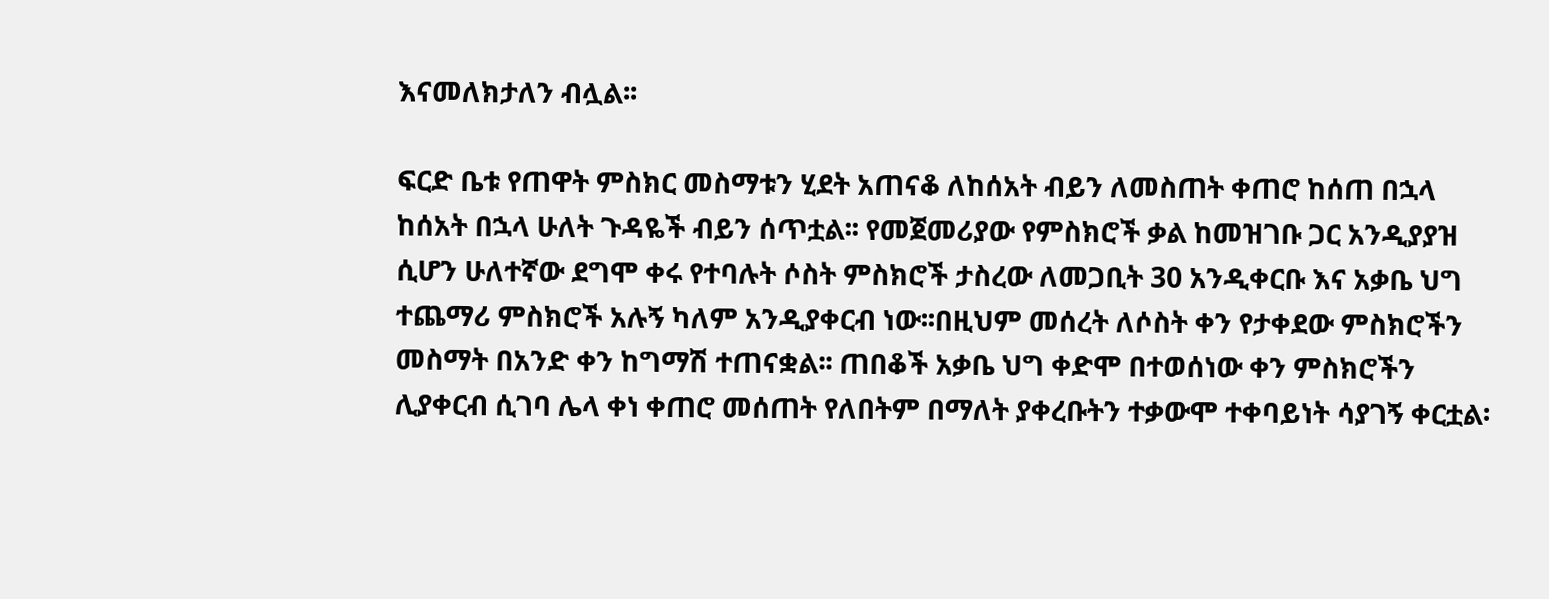እናመለክታለን ብሏል፡፡

ፍርድ ቤቱ የጠዋት ምስክር መስማቱን ሂደት አጠናቆ ለከሰአት ብይን ለመስጠት ቀጠሮ ከሰጠ በኋላ ከሰአት በኋላ ሁለት ጉዳዬች ብይን ሰጥቷል፡፡ የመጀመሪያው የምስክሮች ቃል ከመዝገቡ ጋር አንዲያያዝ ሲሆን ሁለተኛው ደግሞ ቀሩ የተባሉት ሶስት ምስክሮች ታስረው ለመጋቢት 30 አንዲቀርቡ እና አቃቤ ህግ ተጨማሪ ምስክሮች አሉኝ ካለም አንዲያቀርብ ነው፡፡በዚህም መሰረት ለሶስት ቀን የታቀደው ምስክሮችን መስማት በአንድ ቀን ከግማሽ ተጠናቋል፡፡ ጠበቆች አቃቤ ህግ ቀድሞ በተወሰነው ቀን ምስክሮችን ሊያቀርብ ሲገባ ሌላ ቀነ ቀጠሮ መሰጠት የለበትም በማለት ያቀረቡትን ተቃውሞ ተቀባይነት ሳያገኝ ቀርቷል፡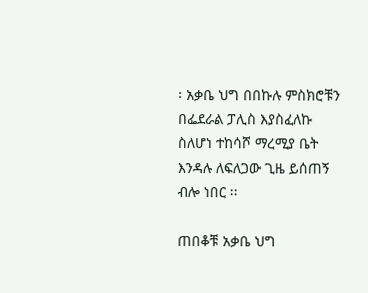፡ አቃቤ ህግ በበኩሉ ምስክሮቹን በፌደራል ፓሊስ እያስፈለኩ ስለሆነ ተከሳሾ ማረሚያ ቤት እንዳሉ ለፍለጋው ጊዜ ይሰጠኝ ብሎ ነበር ፡፡

ጠበቆቹ አቃቤ ህግ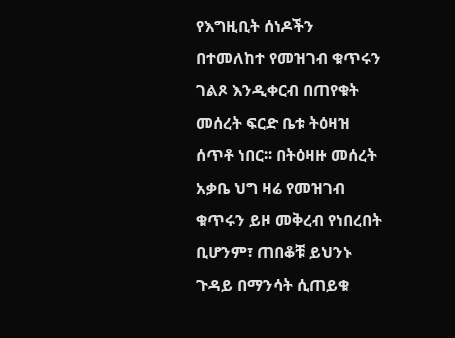የእግዚቢት ሰነዶችን በተመለከተ የመዝገብ ቁጥሩን ገልጾ እንዲቀርብ በጠየቁት መሰረት ፍርድ ቤቱ ትዕዛዝ ሰጥቶ ነበር፡፡ በትዕዛዙ መሰረት አቃቤ ህግ ዛሬ የመዝገብ ቁጥሩን ይዞ መቅረብ የነበረበት ቢሆንም፣ ጠበቆቹ ይህንኑ ጉዳይ በማንሳት ሲጠይቁ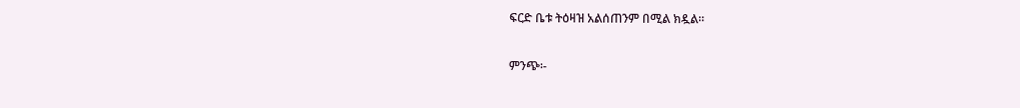ፍርድ ቤቱ ትዕዛዝ አልሰጠንም በሚል ክዷል፡፡

ምንጭ፡-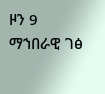ዞን 9 ማኀበራዊ ገፅ